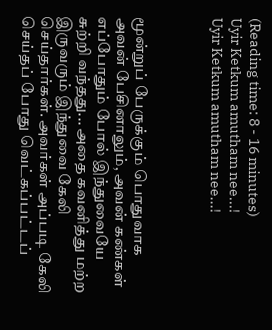(Reading time: 8 - 16 minutes)
Uyir Ketkum amutham nee...!
Uyir Ketkum amutham nee...!



மூன்றுப் பேருக்கும் பொதுவாக அவன் பேசினாலும், அவன் கண்கள் எப்போதும் போல் இந்துவையே சுற்றி வந்தது... அதை கவனித்து மற்ற இருவரும் இந்துவை கேலி செய்தார்கள். அவர்கள் அப்படி கேலி செய்தப் போது வெட்கப்பட்டப்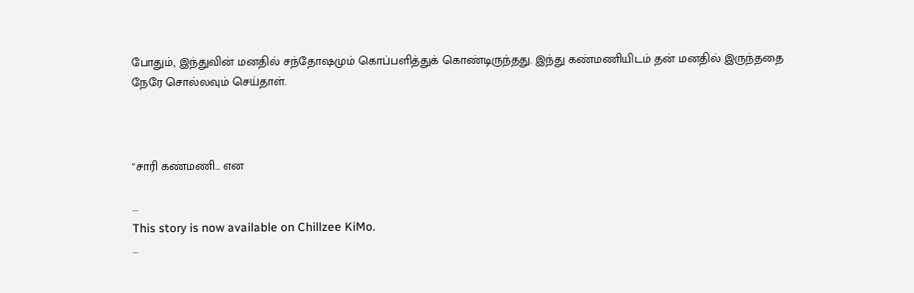போதும், இந்துவின் மனதில் சந்தோஷமும் கொப்பளித்துக் கொண்டிருந்தது. இந்து கண்மணியிடம் தன் மனதில் இருந்ததை நேரே சொல்லவும் செய்தாள்.



"சாரி கண்மணி... என

...
This story is now available on Chillzee KiMo.
...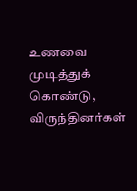உணவை முடித்துக் கொண்டு, விருந்தினர்கள்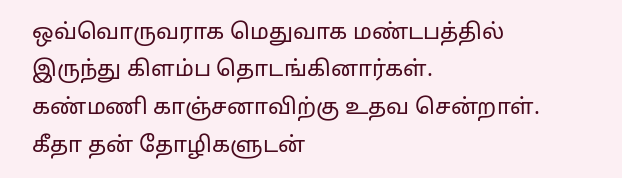ஒவ்வொருவராக மெதுவாக மண்டபத்தில் இருந்து கிளம்ப தொடங்கினார்கள். கண்மணி காஞ்சனாவிற்கு உதவ சென்றாள். கீதா தன் தோழிகளுடன்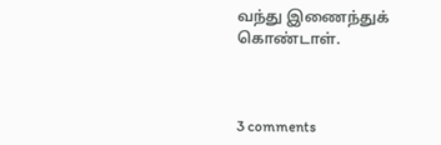வந்து இணைந்துக் கொண்டாள்.



3 comments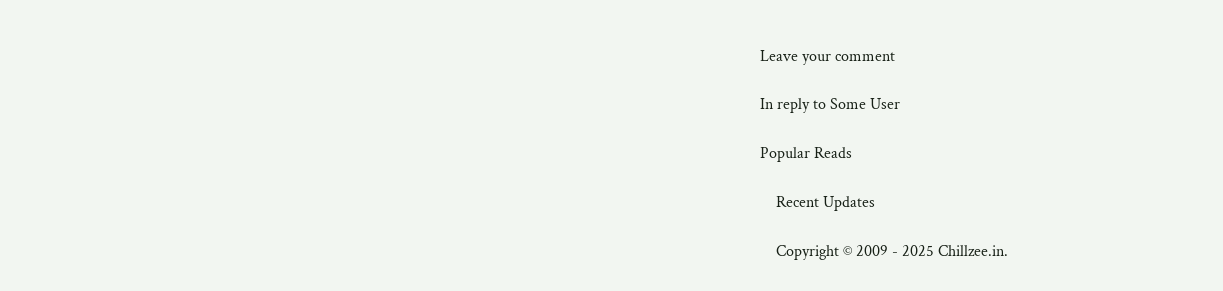Leave your comment

In reply to Some User

Popular Reads

    Recent Updates

    Copyright © 2009 - 2025 Chillzee.in.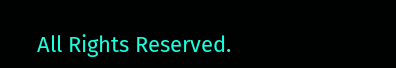All Rights Reserved.